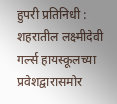हुपरी प्रतिनिधी : शहरातील लक्ष्मीदेवी गर्ल्स हायस्कूलच्या प्रवेशद्वारासमोर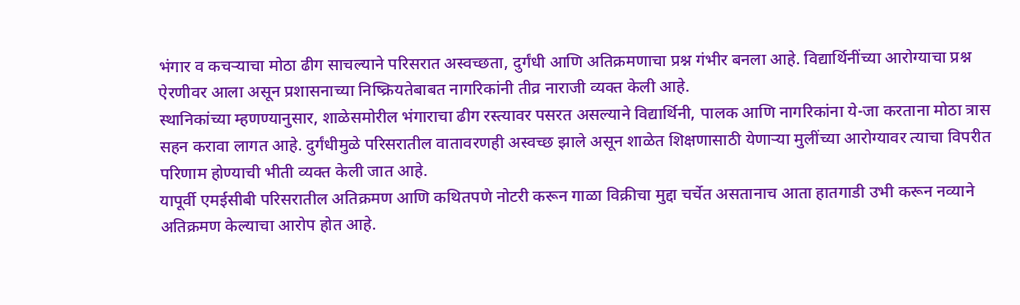भंगार व कचऱ्याचा मोठा ढीग साचल्याने परिसरात अस्वच्छता, दुर्गंधी आणि अतिक्रमणाचा प्रश्न गंभीर बनला आहे. विद्यार्थिनींच्या आरोग्याचा प्रश्न ऐरणीवर आला असून प्रशासनाच्या निष्क्रियतेबाबत नागरिकांनी तीव्र नाराजी व्यक्त केली आहे.
स्थानिकांच्या म्हणण्यानुसार, शाळेसमोरील भंगाराचा ढीग रस्त्यावर पसरत असल्याने विद्यार्थिनी, पालक आणि नागरिकांना ये-जा करताना मोठा त्रास सहन करावा लागत आहे. दुर्गंधीमुळे परिसरातील वातावरणही अस्वच्छ झाले असून शाळेत शिक्षणासाठी येणाऱ्या मुलींच्या आरोग्यावर त्याचा विपरीत परिणाम होण्याची भीती व्यक्त केली जात आहे.
यापूर्वी एमईसीबी परिसरातील अतिक्रमण आणि कथितपणे नोटरी करून गाळा विक्रीचा मुद्दा चर्चेत असतानाच आता हातगाडी उभी करून नव्याने अतिक्रमण केल्याचा आरोप होत आहे.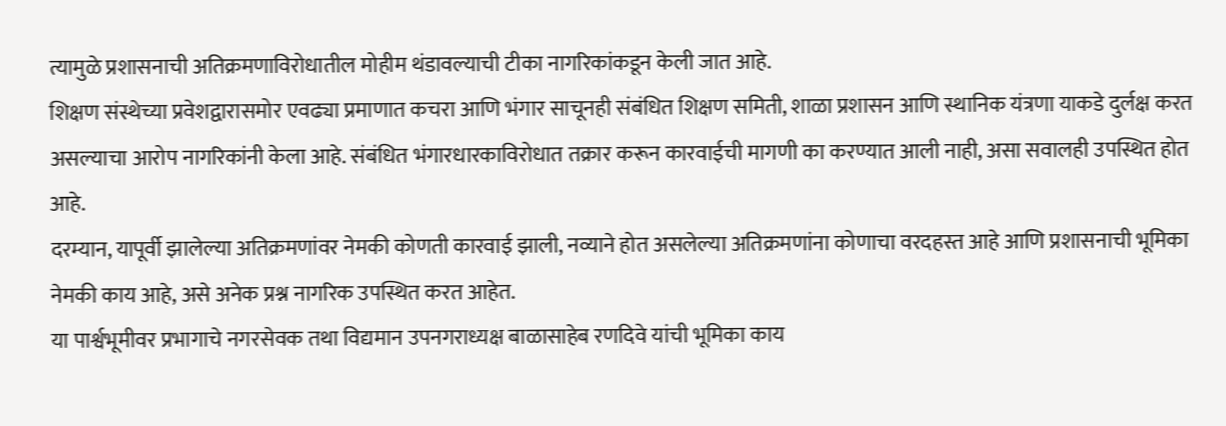त्यामुळे प्रशासनाची अतिक्रमणाविरोधातील मोहीम थंडावल्याची टीका नागरिकांकडून केली जात आहे.
शिक्षण संस्थेच्या प्रवेशद्वारासमोर एवढ्या प्रमाणात कचरा आणि भंगार साचूनही संबंधित शिक्षण समिती, शाळा प्रशासन आणि स्थानिक यंत्रणा याकडे दुर्लक्ष करत असल्याचा आरोप नागरिकांनी केला आहे. संबंधित भंगारधारकाविरोधात तक्रार करून कारवाईची मागणी का करण्यात आली नाही, असा सवालही उपस्थित होत आहे.
दरम्यान, यापूर्वी झालेल्या अतिक्रमणांवर नेमकी कोणती कारवाई झाली, नव्याने होत असलेल्या अतिक्रमणांना कोणाचा वरदहस्त आहे आणि प्रशासनाची भूमिका नेमकी काय आहे, असे अनेक प्रश्न नागरिक उपस्थित करत आहेत.
या पार्श्वभूमीवर प्रभागाचे नगरसेवक तथा विद्यमान उपनगराध्यक्ष बाळासाहेब रणदिवे यांची भूमिका काय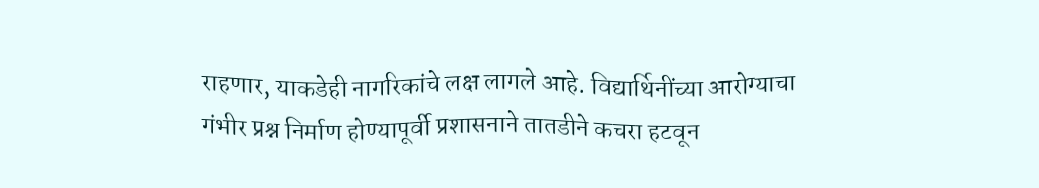राहणार, याकडेही नागरिकांचे लक्ष लागले आहे. विद्यार्थिनींच्या आरोग्याचा गंभीर प्रश्न निर्माण होण्यापूर्वी प्रशासनाने तातडीने कचरा हटवून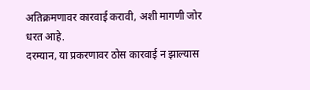अतिक्रमणावर कारवाई करावी, अशी मागणी जोर धरत आहे.
दरम्यान, या प्रकरणावर ठोस कारवाई न झाल्यास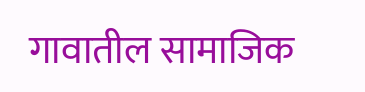गावातील सामाजिक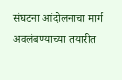संघटना आंदोलनाचा मार्ग अवलंबण्याच्या तयारीत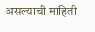असल्याची माहिती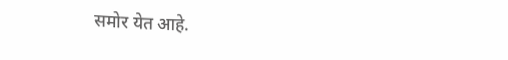समोर येत आहे.